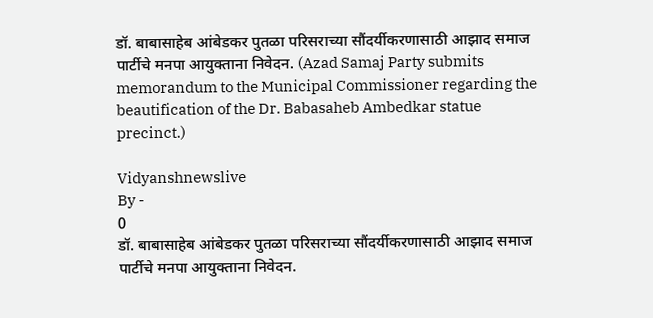डॉ. बाबासाहेब आंबेडकर पुतळा परिसराच्या सौंदर्यीकरणासाठी आझाद समाज पार्टीचे मनपा आयुक्ताना निवेदन. (Azad Samaj Party submits memorandum to the Municipal Commissioner regarding the beautification of the Dr. Babasaheb Ambedkar statue precinct.)

Vidyanshnewslive
By -
0
डॉ. बाबासाहेब आंबेडकर पुतळा परिसराच्या सौंदर्यीकरणासाठी आझाद समाज पार्टीचे मनपा आयुक्ताना निवेदन.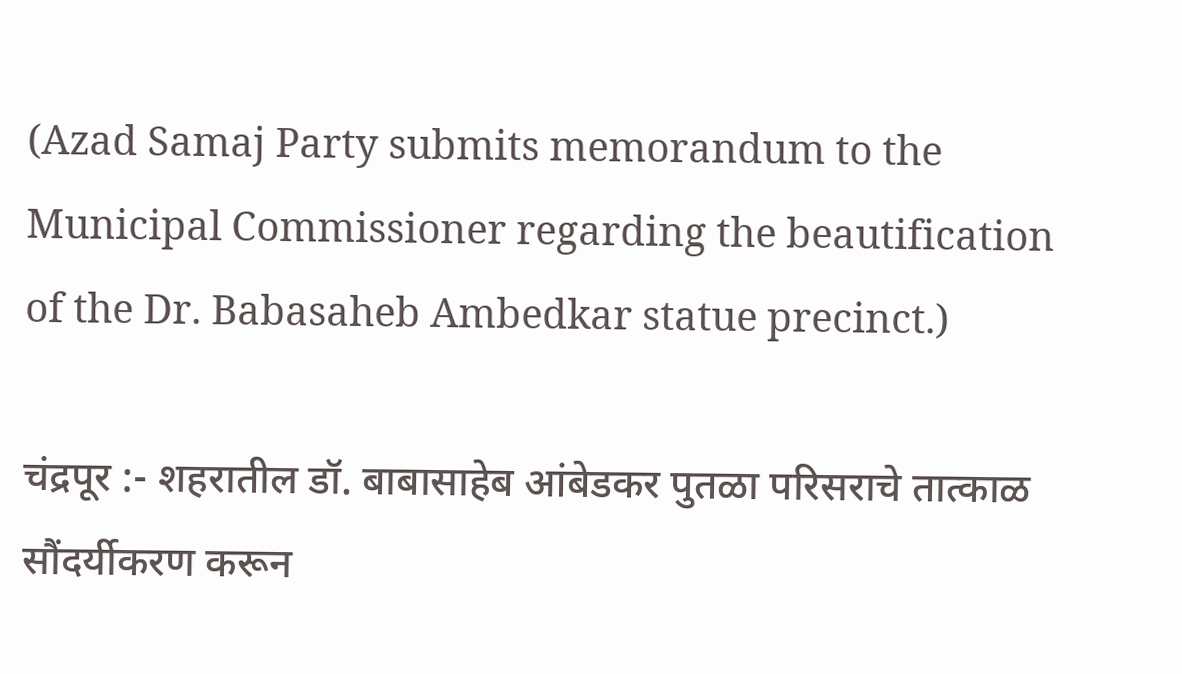(Azad Samaj Party submits memorandum to the Municipal Commissioner regarding the beautification of the Dr. Babasaheb Ambedkar statue precinct.)

चंद्रपूर :- शहरातील डॉ. बाबासाहेब आंबेडकर पुतळा परिसराचे तात्काळ सौंदर्यीकरण करून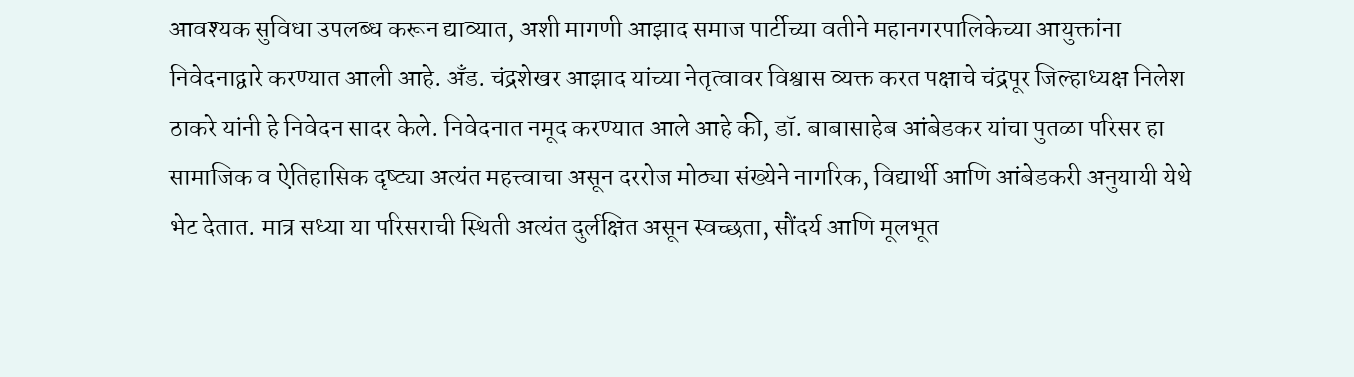आवश्यक सुविधा उपलब्ध करून द्याव्यात, अशी मागणी आझाद समाज पार्टीच्या वतीने महानगरपालिकेच्या आयुक्तांना निवेदनाद्वारे करण्यात आली आहे. अँड. चंद्रशेखर आझाद यांच्या नेतृत्वावर विश्वास व्यक्त करत पक्षाचे चंद्रपूर जिल्हाध्यक्ष निलेश ठाकरे यांनी हे निवेदन सादर केले. निवेदनात नमूद करण्यात आले आहे की, डॉ. बाबासाहेब आंबेडकर यांचा पुतळा परिसर हा सामाजिक व ऐतिहासिक दृष्ट्या अत्यंत महत्त्वाचा असून दररोज मोठ्या संख्येने नागरिक, विद्यार्थी आणि आंबेडकरी अनुयायी येथे भेट देतात. मात्र सध्या या परिसराची स्थिती अत्यंत दुर्लक्षित असून स्वच्छता, सौंदर्य आणि मूलभूत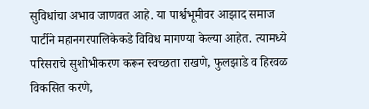सुविधांचा अभाव जाणवत आहे. या पार्श्वभूमीवर आझाद समाज पार्टीने महानगरपालिकेकडे विविध मागण्या केल्या आहेत. त्यामध्ये परिसराचे सुशोभीकरण करून स्वच्छता राखणे, फुलझाडे व हिरवळ विकसित करणे,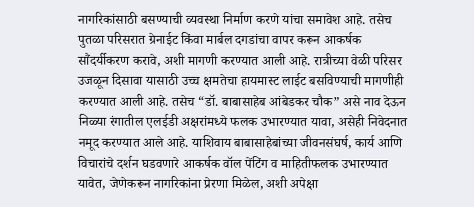नागरिकांसाठी बसण्याची व्यवस्था निर्माण करणे यांचा समावेश आहे. तसेच पुतळा परिसरात ग्रेनाईट किंवा मार्बल दगडांचा वापर करून आकर्षक सौंदर्यीकरण करावे, अशी मागणी करण्यात आली आहे. रात्रीच्या वेळी परिसर उजळून दिसावा यासाठी उच्च क्षमतेचा हायमास्ट लाईट बसविण्याची मागणीही करण्यात आली आहे. तसेच “डॉ. बाबासाहेब आंबेडकर चौक” असे नाव देऊन निळ्या रंगातील एलईडी अक्षरांमध्ये फलक उभारण्यात यावा, असेही निवेदनात नमूद करण्यात आले आहे. याशिवाय बाबासाहेबांच्या जीवनसंघर्ष, कार्य आणि विचारांचे दर्शन घडवणारे आकर्षक वॉल पेंटिंग व माहितीफलक उभारण्यात यावेत, जेणेकरून नागरिकांना प्रेरणा मिळेल, अशी अपेक्षा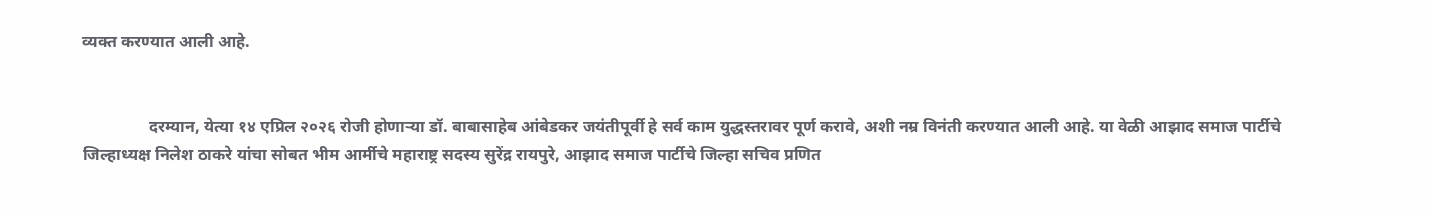व्यक्त करण्यात आली आहे.


                दरम्यान, येत्या १४ एप्रिल २०२६ रोजी होणाऱ्या डॉ. बाबासाहेब आंबेडकर जयंतीपूर्वी हे सर्व काम युद्धस्तरावर पूर्ण करावे, अशी नम्र विनंती करण्यात आली आहे. या वेळी आझाद समाज पार्टीचे जिल्हाध्यक्ष निलेश ठाकरे यांचा सोबत भीम आर्मीचे महाराष्ट्र सदस्य सुरेंद्र रायपुरे, आझाद समाज पार्टीचे जिल्हा सचिव प्रणित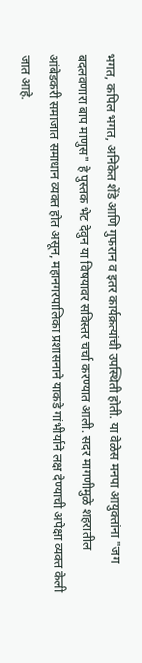भगत, कपिल भगत, अनिकेत शेंडे आणि गुफरान व इतर कार्यक्रत्यांची उपस्थिती होती. या वेळेस मनपा आयुक्तांना "जग बदलवणारा बाप माणुस" हे पुस्तक भेट देवुन या विषयावर सविस्तर चर्चा करण्यात आली. सदर मागणीमुळे शहरातील आंबेडकरी समाजात समाधान व्यक्त होत असून, महानगरपालिका प्रशासनाने याकडे गांभीर्याने लक्ष देण्याची अपेक्षा व्यक्त केली जात आहे.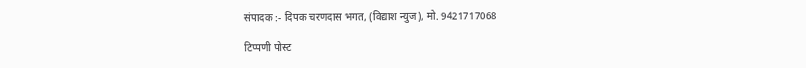संपादक :- दिपक चरणदास भगत, (विद्याश न्युज), मो. 9421717068

टिप्पणी पोस्ट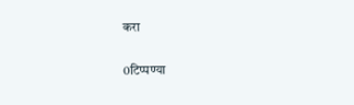करा

0टिप्पण्या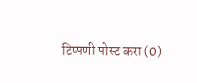टिप्पणी पोस्ट करा (0)